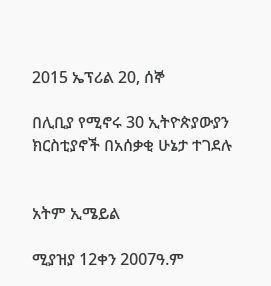2015 ኤፕሪል 20, ሰኞ

በሊቢያ የሚኖሩ 30 ኢትዮጵያውያን ክርስቲያኖች በአሰቃቂ ሁኔታ ተገደሉ


አትም ኢሜይል

ሚያዝያ 12ቀን 2007ዓ.ም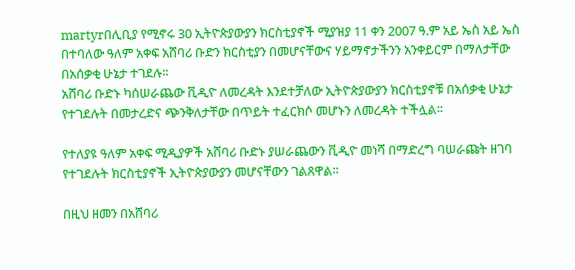martyrበሊቢያ የሚኖሩ 30 ኢትዮጵያውያን ክርስቲያኖች ሚያዝያ 11 ቀን 2007 ዓ.ም አይ ኤስ አይ ኤስ በተባለው ዓለም አቀፍ አሸባሪ ቡድን ክርስቲያን በመሆናቸውና ሃይማኖታችንን አንቀይርም በማለታቸው በአሰቃቂ ሁኔታ ተገደሉ፡፡
አሸባሪ ቡድኑ ካሰሠራጨው ቪዲዮ ለመረዳት እንደተቻለው ኢትዮጵያውያን ክርስቲያኖቹ በአሰቃቂ ሁኔታ የተገደሉት በመታረድና ጭንቅለታቸው በጥይት ተፈርክሶ መሆኑን ለመረዳት ተችሏል፡፡

የተለያዩ ዓለም አቀፍ ሚዲያዎች አሸባሪ ቡድኑ ያሠራጨውን ቪዲዮ መነሻ በማድረግ ባሠራጩት ዘገባ የተገደሉት ክርስቲያኖች ኢትዮጵያውያን መሆናቸውን ገልጸዋል፡፡

በዚህ ዘመን በአሸባሪ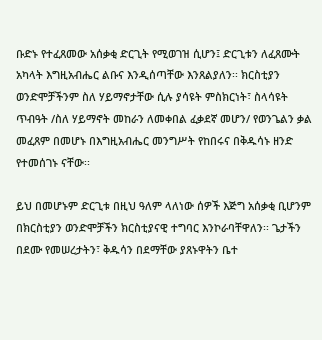ቡድኑ የተፈጸመው አሰቃቂ ድርጊት የሚወገዝ ሲሆን፤ ድርጊቱን ለፈጸሙት አካላት እግዚአብሔር ልቡና እንዲሰጣቸው እንጸልያለን፡፡ ክርስቲያን ወንድሞቻችንም ስለ ሃይማኖታቸው ሲሉ ያሳዩት ምስክርነት፣ ስላሳዩት ጥብዓት /ስለ ሃይማኖት መከራን ለመቀበል ፈቃደኛ መሆን/ የወንጌልን ቃል መፈጸም በመሆኑ በእግዚአብሔር መንግሥት የከበሩና በቅዱሳኑ ዘንድ የተመሰገኑ ናቸው፡፡

ይህ በመሆኑም ድርጊቱ በዚህ ዓለም ላለነው ሰዎች እጅግ አሰቃቂ ቢሆንም በክርስቲያን ወንድሞቻችን ክርስቲያናዊ ተግባር እንኮራባቸዋለን፡፡ ጌታችን በደሙ የመሠረታትን፣ ቅዱሳን በደማቸው ያጸኑዋትን ቤተ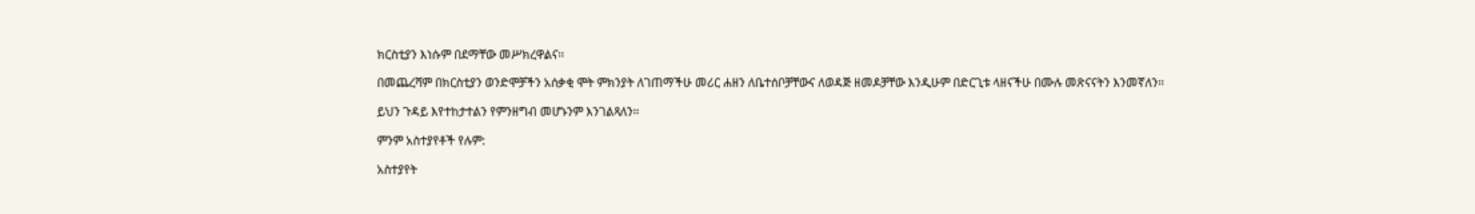ክርስቲያን እነሱም በደማቸው መሥክረዋልና፡፡

በመጨረሻም በክርስቲያን ወንድሞቻችን አሰቃቂ ሞት ምክንያት ለገጠማችሁ መሪር ሐዘን ለቤተሰቦቻቸውና ለወዳጅ ዘመዶቻቸው እንዲሁም በድርጊቱ ላዘናችሁ በሙሉ መጽናናትን እንመኛለን፡፡

ይህን ጉዳይ እየተከታተልን የምንዘግብ መሆኑንም እንገልጻለን፡፡

ምንም አስተያየቶች የሉም:

አስተያየት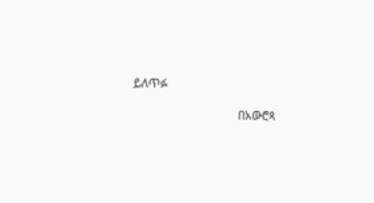ይለጥፉ

                                   በአውሮጳ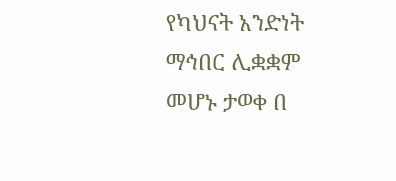የካህናት አንድነት ማኅበር ሊቋቋም መሆኑ ታወቀ በ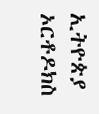ኢትዮጵያ ኦርቶዶክስ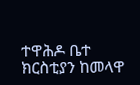ተዋሕዶ ቤተ ክርስቲያን ከመላዋ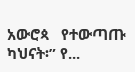አውሮጳ   የተውጣጡ ካህናት፡” የ...